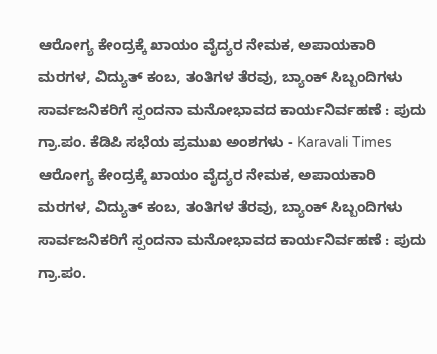ಆರೋಗ್ಯ ಕೇಂದ್ರಕ್ಕೆ ಖಾಯಂ ವೈದ್ಯರ ನೇಮಕ, ಅಪಾಯಕಾರಿ ಮರಗಳ, ವಿದ್ಯುತ್ ಕಂಬ, ತಂತಿಗಳ ತೆರವು, ಬ್ಯಾಂಕ್ ಸಿಬ್ಬಂದಿಗಳು ಸಾರ್ವಜನಿಕರಿಗೆ ಸ್ಪಂದನಾ ಮನೋಭಾವದ ಕಾರ್ಯನಿರ್ವಹಣೆ : ಪುದು ಗ್ರಾ.ಪಂ. ಕೆಡಿಪಿ ಸಭೆಯ ಪ್ರಮುಖ ಅಂಶಗಳು - Karavali Times ಆರೋಗ್ಯ ಕೇಂದ್ರಕ್ಕೆ ಖಾಯಂ ವೈದ್ಯರ ನೇಮಕ, ಅಪಾಯಕಾರಿ ಮರಗಳ, ವಿದ್ಯುತ್ ಕಂಬ, ತಂತಿಗಳ ತೆರವು, ಬ್ಯಾಂಕ್ ಸಿಬ್ಬಂದಿಗಳು ಸಾರ್ವಜನಿಕರಿಗೆ ಸ್ಪಂದನಾ ಮನೋಭಾವದ ಕಾರ್ಯನಿರ್ವಹಣೆ : ಪುದು ಗ್ರಾ.ಪಂ.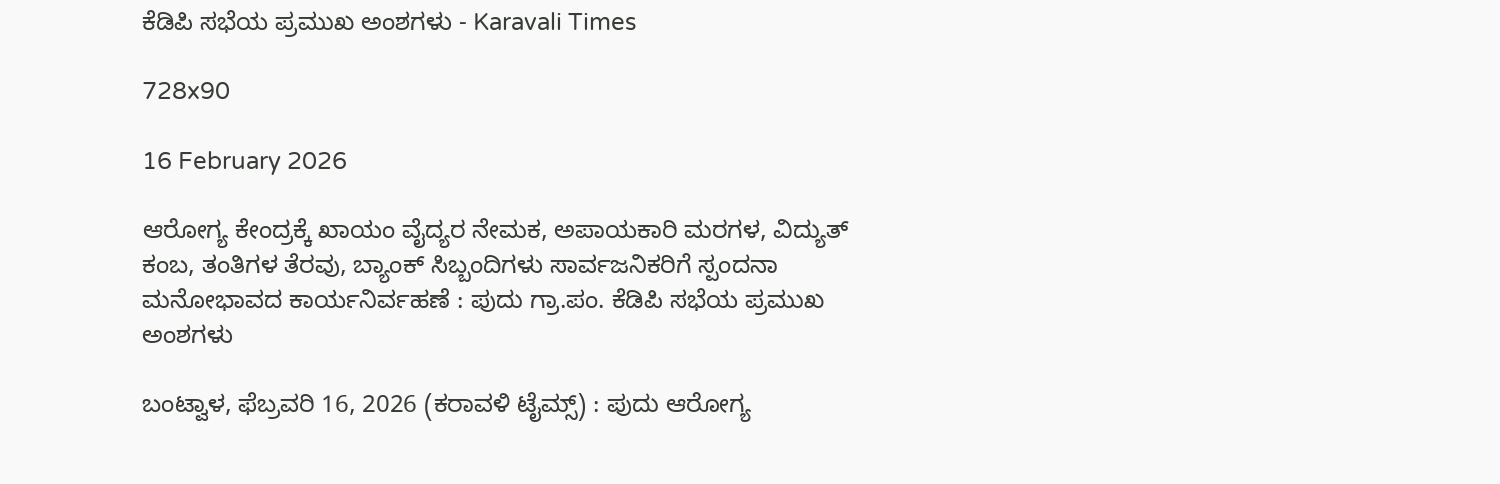ಕೆಡಿಪಿ ಸಭೆಯ ಪ್ರಮುಖ ಅಂಶಗಳು - Karavali Times

728x90

16 February 2026

ಆರೋಗ್ಯ ಕೇಂದ್ರಕ್ಕೆ ಖಾಯಂ ವೈದ್ಯರ ನೇಮಕ, ಅಪಾಯಕಾರಿ ಮರಗಳ, ವಿದ್ಯುತ್ ಕಂಬ, ತಂತಿಗಳ ತೆರವು, ಬ್ಯಾಂಕ್ ಸಿಬ್ಬಂದಿಗಳು ಸಾರ್ವಜನಿಕರಿಗೆ ಸ್ಪಂದನಾ ಮನೋಭಾವದ ಕಾರ್ಯನಿರ್ವಹಣೆ : ಪುದು ಗ್ರಾ.ಪಂ. ಕೆಡಿಪಿ ಸಭೆಯ ಪ್ರಮುಖ ಅಂಶಗಳು

ಬಂಟ್ವಾಳ, ಫೆಬ್ರವರಿ 16, 2026 (ಕರಾವಳಿ ಟೈಮ್ಸ್) : ಪುದು ಆರೋಗ್ಯ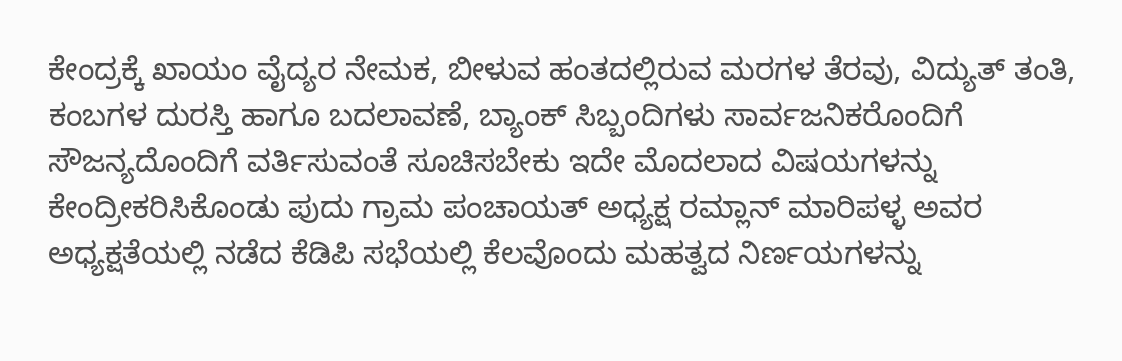ಕೇಂದ್ರಕ್ಕೆ ಖಾಯಂ ವೈದ್ಯರ ನೇಮಕ, ಬೀಳುವ ಹಂತದಲ್ಲಿರುವ ಮರಗಳ ತೆರವು, ವಿದ್ಯುತ್ ತಂತಿ, ಕಂಬಗಳ ದುರಸ್ತಿ ಹಾಗೂ ಬದಲಾವಣೆ, ಬ್ಯಾಂಕ್ ಸಿಬ್ಬಂದಿಗಳು ಸಾರ್ವಜನಿಕರೊಂದಿಗೆ ಸೌಜನ್ಯದೊಂದಿಗೆ ವರ್ತಿಸುವಂತೆ ಸೂಚಿಸಬೇಕು ಇದೇ ಮೊದಲಾದ ವಿಷಯಗಳನ್ನು ಕೇಂದ್ರೀಕರಿಸಿಕೊಂಡು ಪುದು ಗ್ರಾಮ ಪಂಚಾಯತ್ ಅಧ್ಯಕ್ಷ ರಮ್ಲಾನ್ ಮಾರಿಪಳ್ಳ ಅವರ ಅಧ್ಯಕ್ಷತೆಯಲ್ಲಿ ನಡೆದ ಕೆಡಿಪಿ ಸಭೆಯಲ್ಲಿ ಕೆಲವೊಂದು ಮಹತ್ವದ ನಿರ್ಣಯಗಳನ್ನು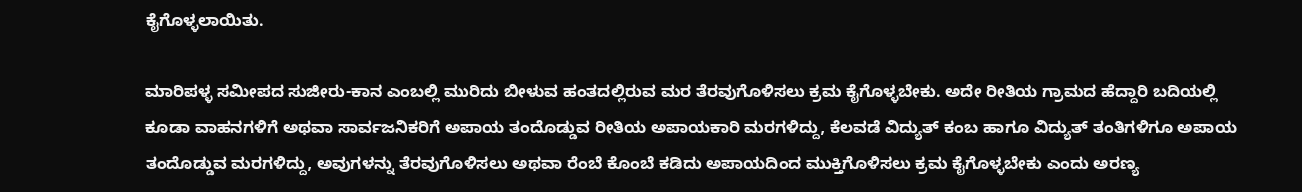ಕೈಗೊಳ್ಳಲಾಯಿತು.

ಮಾರಿಪಳ್ಳ ಸಮೀಪದ ಸುಜೀರು-ಕಾನ ಎಂಬಲ್ಲಿ ಮುರಿದು ಬೀಳುವ ಹಂತದಲ್ಲಿರುವ ಮರ ತೆರವುಗೊಳಿಸಲು ಕ್ರಮ ಕೈಗೊಳ್ಳಬೇಕು. ಅದೇ ರೀತಿಯ ಗ್ರಾಮದ ಹೆದ್ದಾರಿ ಬದಿಯಲ್ಲಿ ಕೂಡಾ ವಾಹನಗಳಿಗೆ ಅಥವಾ ಸಾರ್ವಜನಿಕರಿಗೆ ಅಪಾಯ ತಂದೊಡ್ಡುವ ರೀತಿಯ ಅಪಾಯಕಾರಿ ಮರಗಳಿದ್ದು, ಕೆಲವಡೆ ವಿದ್ಯುತ್ ಕಂಬ ಹಾಗೂ ವಿದ್ಯುತ್ ತಂತಿಗಳಿಗೂ ಅಪಾಯ ತಂದೊಡ್ಡುವ ಮರಗಳಿದ್ದು, ಅವುಗಳನ್ನು ತೆರವುಗೊಳಿಸಲು ಅಥವಾ ರೆಂಬೆ ಕೊಂಬೆ ಕಡಿದು ಅಪಾಯದಿಂದ ಮುಕ್ತಿಗೊಳಿಸಲು ಕ್ರಮ ಕೈಗೊಳ್ಳಬೇಕು ಎಂದು ಅರಣ್ಯ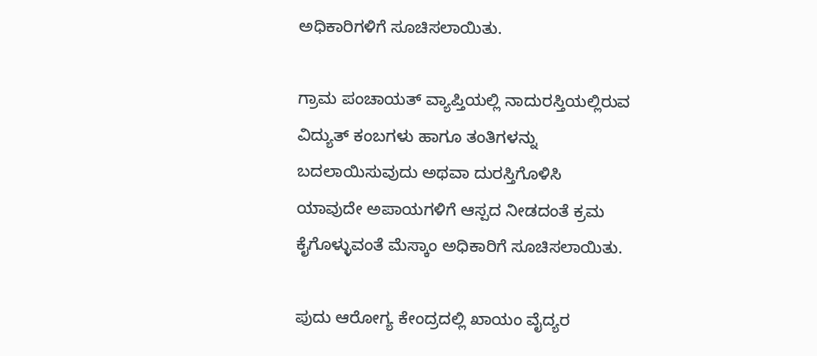ಅಧಿಕಾರಿಗಳಿಗೆ ಸೂಚಿಸಲಾಯಿತು.

ಗ್ರಾಮ ಪಂಚಾಯತ್ ವ್ಯಾಪ್ತಿಯಲ್ಲಿ ನಾದುರಸ್ತಿಯಲ್ಲಿರುವ ವಿದ್ಯುತ್ ಕಂಬಗಳು ಹಾಗೂ ತಂತಿಗಳನ್ನು ಬದಲಾಯಿಸುವುದು ಅಥವಾ ದುರಸ್ತಿಗೊಳಿಸಿ ಯಾವುದೇ ಅಪಾಯಗಳಿಗೆ ಆಸ್ಪದ ನೀಡದಂತೆ ಕ್ರಮ ಕೈಗೊಳ್ಳುವಂತೆ ಮೆಸ್ಕಾಂ ಅಧಿಕಾರಿಗೆ ಸೂಚಿಸಲಾಯಿತು.

ಪುದು ಆರೋಗ್ಯ ಕೇಂದ್ರದಲ್ಲಿ ಖಾಯಂ ವೈದ್ಯರ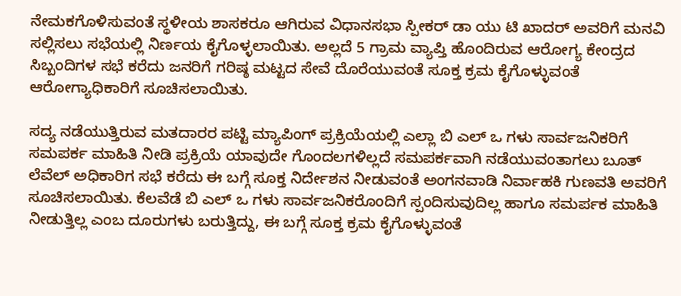ನೇಮಕಗೊಳಿಸುವಂತೆ ಸ್ಥಳೀಯ ಶಾಸಕರೂ ಆಗಿರುವ ವಿಧಾನಸಭಾ ಸ್ಪೀಕರ್ ಡಾ ಯು ಟಿ ಖಾದರ್ ಅವರಿಗೆ ಮನವಿ ಸಲ್ಲಿಸಲು ಸಭೆಯಲ್ಲಿ ನಿರ್ಣಯ ಕೈಗೊಳ್ಳಲಾಯಿತು. ಅಲ್ಲದೆ 5 ಗ್ರಾಮ ವ್ಯಾಪ್ತಿ ಹೊಂದಿರುವ ಆರೋಗ್ಯ ಕೇಂದ್ರದ ಸಿಬ್ಬಂದಿಗಳ ಸಭೆ ಕರೆದು ಜನರಿಗೆ ಗರಿಷ್ಠ ಮಟ್ಟದ ಸೇವೆ ದೊರೆಯುವಂತೆ ಸೂಕ್ತ ಕ್ರಮ ಕೈಗೊಳ್ಳುವಂತೆ ಆರೋಗ್ಯಾಧಿಕಾರಿಗೆ ಸೂಚಿಸಲಾಯಿತು.

ಸದ್ಯ ನಡೆಯುತ್ತಿರುವ ಮತದಾರರ ಪಟ್ಟಿ ಮ್ಯಾಪಿಂಗ್ ಪ್ರಕ್ರಿಯೆಯಲ್ಲಿ ಎಲ್ಲಾ ಬಿ ಎಲ್ ಒ ಗಳು ಸಾರ್ವಜನಿಕರಿಗೆ ಸಮಪರ್ಕ ಮಾಹಿತಿ ನೀಡಿ ಪ್ರಕ್ರಿಯೆ ಯಾವುದೇ ಗೊಂದಲಗಳಿಲ್ಲದೆ ಸಮಪರ್ಕವಾಗಿ ನಡೆಯುವಂತಾಗಲು ಬೂತ್ ಲೆವೆಲ್ ಅಧಿಕಾರಿಗ ಸಭೆ ಕರೆದು ಈ ಬಗ್ಗೆ ಸೂಕ್ತ ನಿರ್ದೇಶನ ನೀಡುವಂತೆ ಅಂಗನವಾಡಿ ನಿರ್ವಾಹಕಿ ಗುಣವತಿ ಅವರಿಗೆ ಸೂಚಿಸಲಾಯಿತು. ಕೆಲವೆಡೆ ಬಿ ಎಲ್ ಒ ಗಳು ಸಾರ್ವಜನಿಕರೊಂದಿಗೆ ಸ್ಪಂದಿಸುವುದಿಲ್ಲ ಹಾಗೂ ಸಮರ್ಪಕ ಮಾಹಿತಿ ನೀಡುತ್ತಿಲ್ಲ ಎಂಬ ದೂರುಗಳು ಬರುತ್ತಿದ್ದು, ಈ ಬಗ್ಗೆ ಸೂಕ್ತ ಕ್ರಮ ಕೈಗೊಳ್ಳುವಂತೆ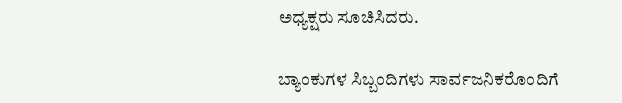ಅಧ್ಯಕ್ಷರು ಸೂಚಿಸಿದರು.

ಬ್ಯಾಂಕುಗಳ ಸಿಬ್ಬಂದಿಗಳು ಸಾರ್ವಜನಿಕರೊಂದಿಗೆ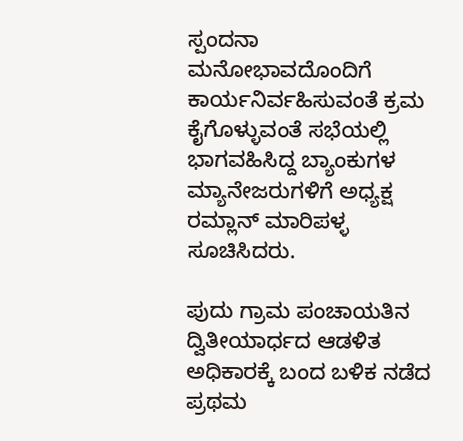ಸ್ಪಂದನಾ ಮನೋಭಾವದೊಂದಿಗೆ ಕಾರ್ಯನಿರ್ವಹಿಸುವಂತೆ ಕ್ರಮ ಕೈಗೊಳ್ಳುವಂತೆ ಸಭೆಯಲ್ಲಿ ಭಾಗವಹಿಸಿದ್ದ ಬ್ಯಾಂಕುಗಳ ಮ್ಯಾನೇಜರುಗಳಿಗೆ ಅಧ್ಯಕ್ಷ ರಮ್ಲಾನ್ ಮಾರಿಪಳ್ಳ ಸೂಚಿಸಿದರು.

ಪುದು ಗ್ರಾಮ ಪಂಚಾಯತಿನ ದ್ವಿತೀಯಾರ್ಧದ ಆಡಳಿತ ಅಧಿಕಾರಕ್ಕೆ ಬಂದ ಬಳಿಕ ನಡೆದ ಪ್ರಥಮ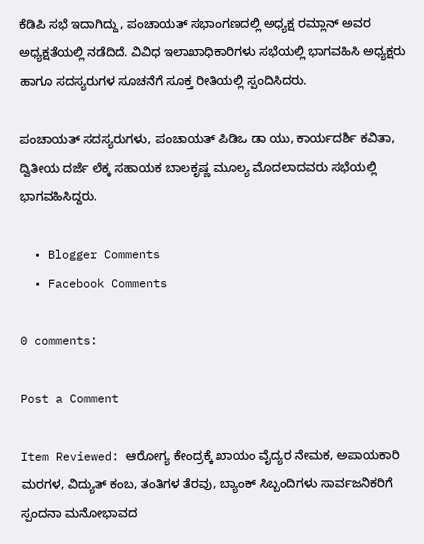ಕೆಡಿಪಿ ಸಭೆ ಇದಾಗಿದ್ದು, ಪಂಚಾಯತ್ ಸಭಾಂಗಣದಲ್ಲಿ ಅಧ್ಯಕ್ಷ ರಮ್ಲಾನ್ ಅವರ ಅಧ್ಯಕ್ಷತೆಯಲ್ಲಿ ನಡೆದಿದೆ. ವಿವಿಧ ಇಲಾಖಾಧಿಕಾರಿಗಳು ಸಭೆಯಲ್ಲಿ ಭಾಗವಹಿಸಿ ಅಧ್ಯಕ್ಷರು ಹಾಗೂ ಸದಸ್ಯರುಗಳ ಸೂಚನೆಗೆ ಸೂಕ್ತ ರೀತಿಯಲ್ಲಿ ಸ್ಪಂದಿಸಿದರು.

ಪಂಚಾಯತ್ ಸದಸ್ಯರುಗಳು, ಪಂಚಾಯತ್ ಪಿಡಿಒ ಡಾ ಯು, ಕಾರ್ಯದರ್ಶಿ ಕವಿತಾ, ದ್ವಿತೀಯ ದರ್ಜೆ ಲೆಕ್ಕ ಸಹಾಯಕ ಬಾಲಕೃಷ್ಣ ಮೂಲ್ಯ ಮೊದಲಾದವರು ಸಭೆಯಲ್ಲಿ ಭಾಗವಹಿಸಿದ್ದರು.

  • Blogger Comments
  • Facebook Comments

0 comments:

Post a Comment

Item Reviewed: ಆರೋಗ್ಯ ಕೇಂದ್ರಕ್ಕೆ ಖಾಯಂ ವೈದ್ಯರ ನೇಮಕ, ಅಪಾಯಕಾರಿ ಮರಗಳ, ವಿದ್ಯುತ್ ಕಂಬ, ತಂತಿಗಳ ತೆರವು, ಬ್ಯಾಂಕ್ ಸಿಬ್ಬಂದಿಗಳು ಸಾರ್ವಜನಿಕರಿಗೆ ಸ್ಪಂದನಾ ಮನೋಭಾವದ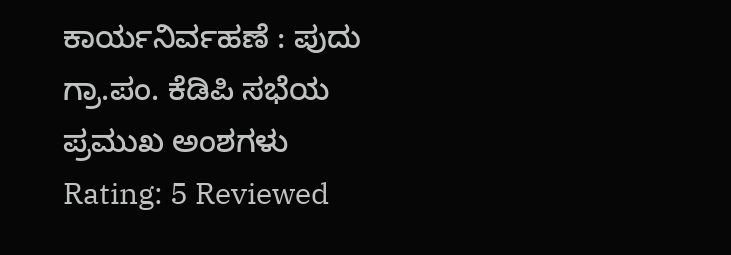ಕಾರ್ಯನಿರ್ವಹಣೆ : ಪುದು ಗ್ರಾ.ಪಂ. ಕೆಡಿಪಿ ಸಭೆಯ ಪ್ರಮುಖ ಅಂಶಗಳು Rating: 5 Reviewed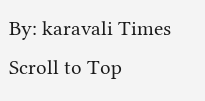By: karavali Times
Scroll to Top